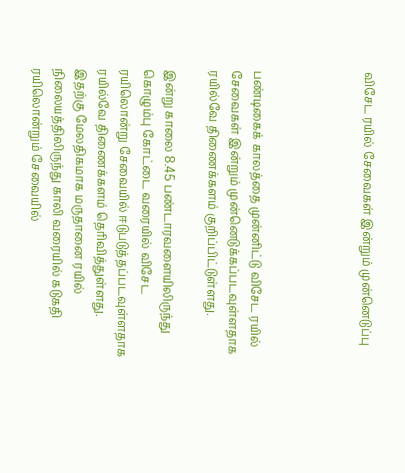விசேட ரயில் சேவைகள் இன்றும் முன்னெடுப்பு




பண்டிகைக் காலத்தை முன்னிட்டு விசேட ரயில் சேவைகள் இன்றும் முன்னெடுக்கப்படவுள்ளதாக ரயில்வே திணைக்களம் குறிப்பிட்டுள்ளது.

இன்று காலை 8.45 பண்டாரவளையிலிருந்து கொழும்பு கோட்டை வரையில் விசேட ரயிலொன்று சேவையில் ஈடுபடுத்தப்படவுள்ளதாக ரயில்வே திணைக்களம் தெரிவித்துள்ளது.
இதற்கு மேலதிகமாக மருதானை ரயில் நிலையத்திலிருந்து காலி வரையில் கடுகதி ரயிலொன்றும் சேவையில்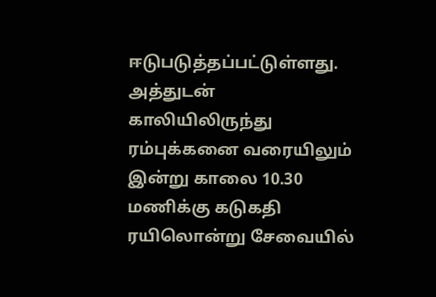ஈடுபடுத்தப்பட்டுள்ளது.
அத்துடன் காலியிலிருந்து ரம்புக்கனை வரையிலும் இன்று காலை 10.30 மணிக்கு கடுகதி ரயிலொன்று சேவையில்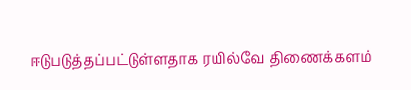ஈடுபடுத்தப்பட்டுள்ளதாக ரயில்வே திணைக்களம்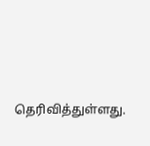தெரிவித்துள்ளது.